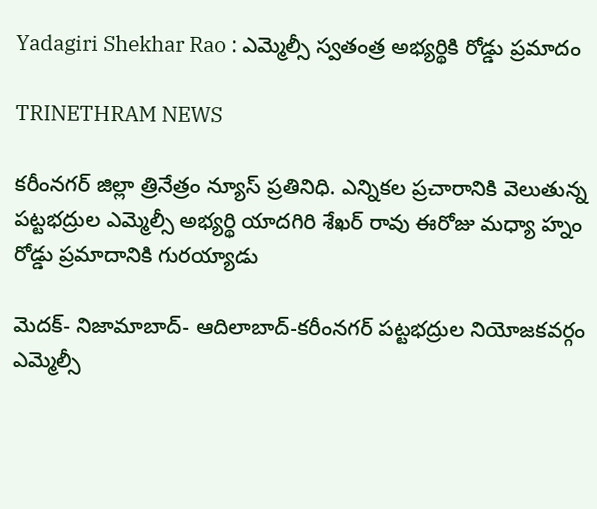Yadagiri Shekhar Rao : ఎమ్మెల్సీ స్వతంత్ర అభ్యర్థికి రోడ్డు ప్రమాదం

TRINETHRAM NEWS

కరీంనగర్ జిల్లా త్రినేత్రం న్యూస్ ప్రతినిధి. ఎన్నికల ప్రచారానికి వెలుతున్న పట్టభద్రుల ఎమ్మెల్సీ అభ్యర్థి యాదగిరి శేఖర్ రావు ఈరోజు మధ్యా హ్నం రోడ్డు ప్రమాదానికి గురయ్యాడు

మెదక్- నిజామాబాద్- ఆదిలాబాద్-కరీంనగర్ పట్టభద్రుల నియోజకవర్గం ఎమ్మెల్సీ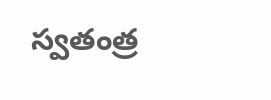స్వతంత్ర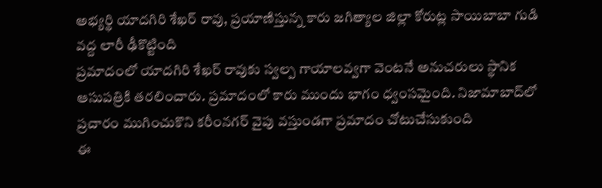అభ్యర్థి యాదగిరి శేఖర్ రావు, ప్రయాణిస్తున్న కారు జగిత్యాల జిల్లా కోరుట్ల సాయిబాబా గుడి వద్ద లారీ ఢీకొట్టింది
ప్రమాదంలో యాదగిరి శేఖర్ రావుకు స్వల్ప గాయాలవ్వగా వెంటనే అనుచరులు స్థానిక ఆసుపత్రికి తరలించారు. ప్రమాదంలో కారు ముందు భాగం ధ్వంసమైంది. నిజామాబాద్‌లో ప్రచారం ముగించుకొని కరీంనగర్ వైపు వస్తుండగా ప్రమాదం చోటుచేసుకుంది
ఈ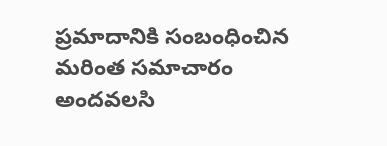ప్రమాదానికి సంబంధించిన మరింత సమాచారం అందవలసి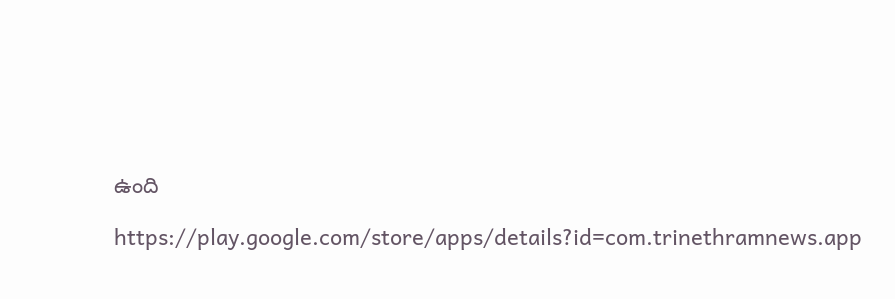ఉంది

https://play.google.com/store/apps/details?id=com.trinethramnews.app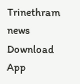Trinethram news
Download App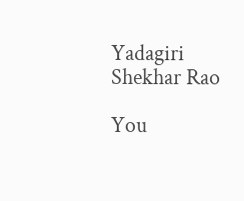Yadagiri Shekhar Rao

You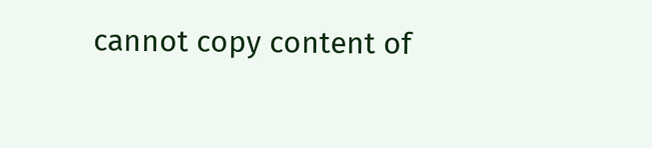cannot copy content of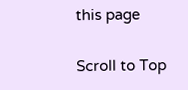this page

Scroll to Top